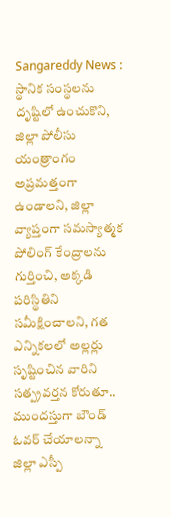Sangareddy News : స్థానిక సంస్థలను దృష్టిలో ఉంచుకొని, జిల్లా పోలీసు యంత్రాంగం అప్రమత్తంగా ఉండాలని, జిల్లా వ్యాప్తంగా సమస్యాత్మక పోలింగ్ కేంద్రాలను గుర్తించి, అక్కడి పరిస్థితిని సమీక్షించాలని, గత ఎన్నికలలో అల్లర్లు సృష్టించిన వారిని సత్ప్రవర్తన కోరుతూ.. ముందస్తుగా బౌండ్ ఓవర్ చేయాలన్నా జిల్లా ఎస్పీ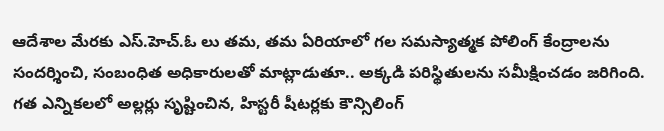ఆదేశాల మేరకు ఎస్.హెచ్.ఓ లు తమ, తమ ఏరియాలో గల సమస్యాత్మక పోలింగ్ కేంద్రాలను సందర్శించి, సంబంధిత అధికారులతో మాట్లాడుతూ.. అక్కడి పరిస్థితులను సమీక్షించడం జరిగింది. గత ఎన్నికలలో అల్లర్లు సృష్టించిన, హిస్టరీ షీటర్లకు కౌన్సిలింగ్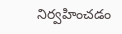నిర్వహించడం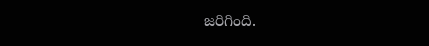జరిగింది.